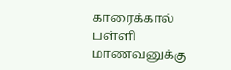காரைக்கால் பள்ளி மாணவனுக்கு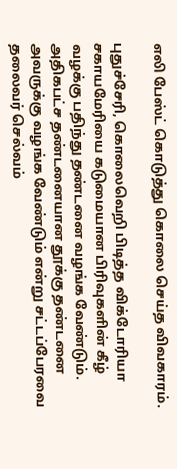எலி பேஸ்ட் கொடுத்து கொலை செய்த விவகாரம்.

புதுச்சேரி, கொலைவெறி பிடித்த விக்டோரியா சகாயமேரியை கடுமையான பிரிவுகளின் கீழ் வழக்கு பதிந்து தண்டனை வழங்க வேண்டும்.
அதிகபட்ச தண்டனையான தூக்கு தண்டனை அவருக்கு வழங்க வேண்டும் என்று சட்டப்பேரவை தலைவர் செல்வம்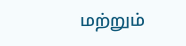மற்றும்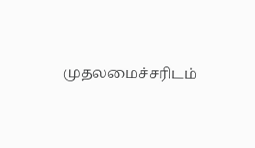முதலமைச்சரிடம்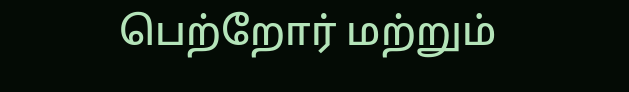பெற்றோர் மற்றும்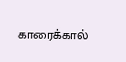காரைக்கால்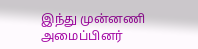இந்து முன்னணி அமைப்பினர்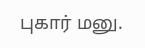புகார் மனு.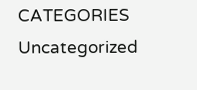CATEGORIES Uncategorized